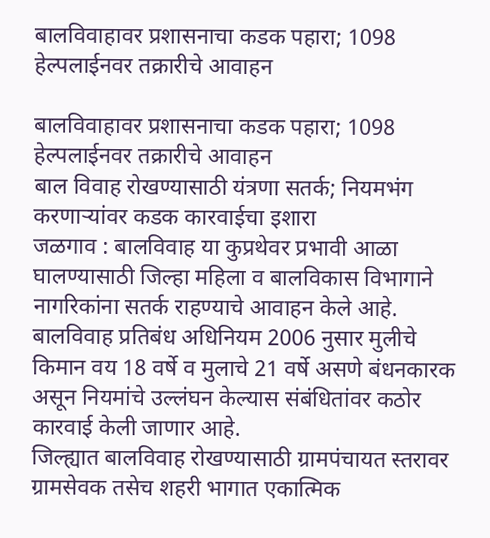बालविवाहावर प्रशासनाचा कडक पहारा; 1098 हेल्पलाईनवर तक्रारीचे आवाहन

बालविवाहावर प्रशासनाचा कडक पहारा; 1098 हेल्पलाईनवर तक्रारीचे आवाहन
बाल विवाह रोखण्यासाठी यंत्रणा सतर्क; नियमभंग करणाऱ्यांवर कडक कारवाईचा इशारा
जळगाव : बालविवाह या कुप्रथेवर प्रभावी आळा घालण्यासाठी जिल्हा महिला व बालविकास विभागाने नागरिकांना सतर्क राहण्याचे आवाहन केले आहे. बालविवाह प्रतिबंध अधिनियम 2006 नुसार मुलीचे किमान वय 18 वर्षे व मुलाचे 21 वर्षे असणे बंधनकारक असून नियमांचे उल्लंघन केल्यास संबंधितांवर कठोर कारवाई केली जाणार आहे.
जिल्ह्यात बालविवाह रोखण्यासाठी ग्रामपंचायत स्तरावर ग्रामसेवक तसेच शहरी भागात एकात्मिक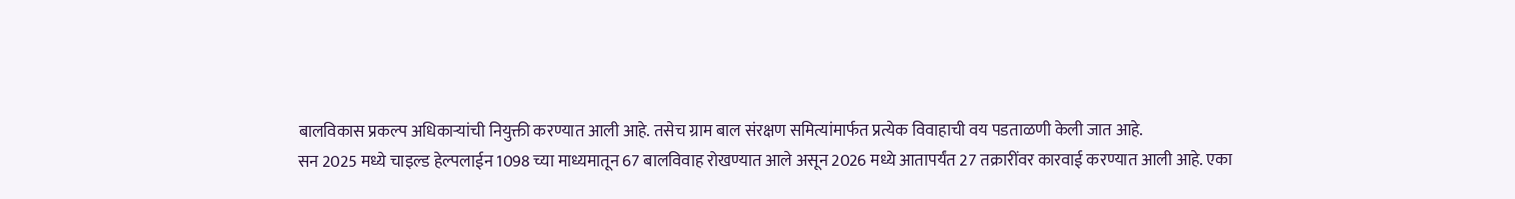बालविकास प्रकल्प अधिकाऱ्यांची नियुक्ती करण्यात आली आहे. तसेच ग्राम बाल संरक्षण समित्यांमार्फत प्रत्येक विवाहाची वय पडताळणी केली जात आहे.
सन 2025 मध्ये चाइल्ड हेल्पलाईन 1098 च्या माध्यमातून 67 बालविवाह रोखण्यात आले असून 2026 मध्ये आतापर्यंत 27 तक्रारींवर कारवाई करण्यात आली आहे. एका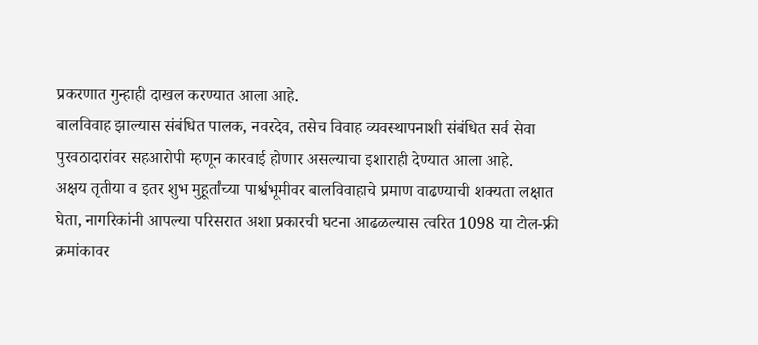प्रकरणात गुन्हाही दाखल करण्यात आला आहे.
बालविवाह झाल्यास संबंधित पालक, नवरदेव, तसेच विवाह व्यवस्थापनाशी संबंधित सर्व सेवा पुरवठादारांवर सहआरोपी म्हणून कारवाई होणार असल्याचा इशाराही देण्यात आला आहे.
अक्षय तृतीया व इतर शुभ मुहूर्तांच्या पार्श्वभूमीवर बालविवाहाचे प्रमाण वाढण्याची शक्यता लक्षात घेता, नागरिकांनी आपल्या परिसरात अशा प्रकारची घटना आढळल्यास त्वरित 1098 या टोल-फ्री क्रमांकावर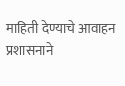माहिती देण्याचे आवाहन प्रशासनाने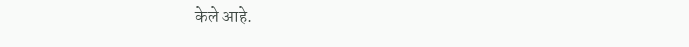केले आहे.